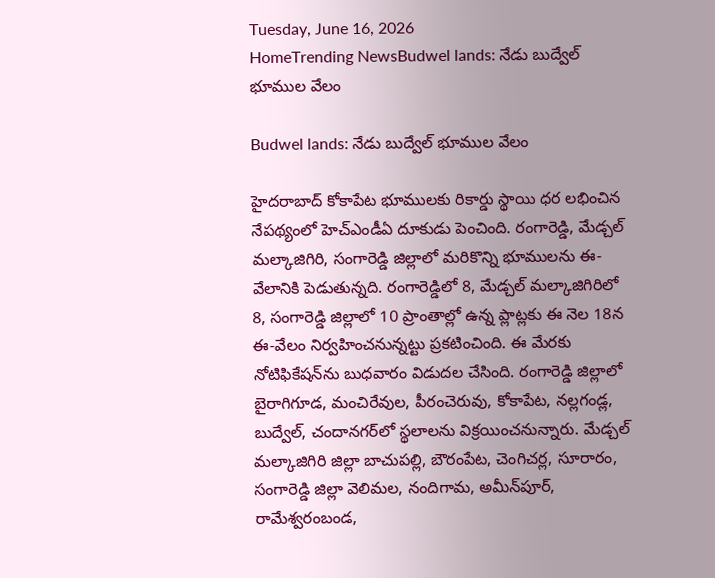Tuesday, June 16, 2026
HomeTrending NewsBudwel lands: నేడు బుద్వేల్‌ భూముల వేలం

Budwel lands: నేడు బుద్వేల్‌ భూముల వేలం

హైదరాబాద్ కోకాపేట భూములకు రికార్డు స్థాయి ధర లభించిన నేపథ్యంలో హెచ్‌ఎండీఏ దూకుడు పెంచింది. రంగారెడ్డి, మేడ్చల్‌ మల్కాజిగిరి, సంగారెడ్డి జిల్లాలో మరికొన్ని భూములను ఈ-వేలానికి పెడుతున్నది. రంగారెడ్డిలో 8, మేడ్చల్‌ మల్కాజిగిరిలో 8, సంగారెడ్డి జిల్లాలో 10 ప్రాంతాల్లో ఉన్న ప్లాట్లకు ఈ నెల 18న ఈ-వేలం నిర్వహించనున్నట్టు ప్రకటించింది. ఈ మేరకు నోటిఫికేషన్‌ను బుధవారం విడుదల చేసింది. రంగారెడ్డి జిల్లాలో బైరాగిగూడ, మంచిరేవుల, పీరంచెరువు, కోకాపేట, నల్లగండ్ల, బుద్వేల్‌, చందానగర్‌లో స్థలాలను విక్రయించనున్నారు. మేడ్చల్‌ మల్కాజిగిరి జిల్లా బాచుపల్లి, బౌరంపేట, చెంగిచర్ల, సూరారం, సంగారెడ్డి జిల్లా వెలిమల, నందిగామ, అమీన్‌పూర్‌, రామేశ్వరంబండ,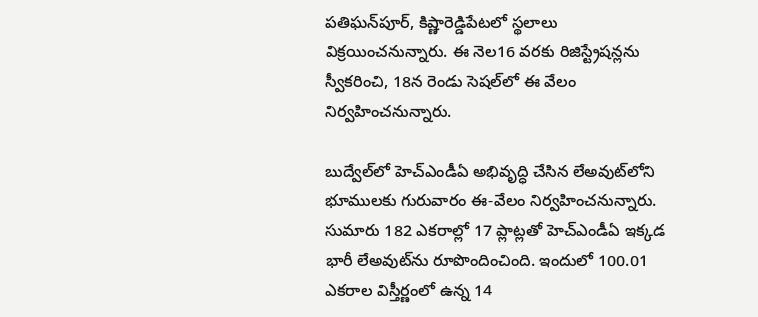పతిఘన్‌పూర్‌, కిష్ణారెడ్డిపేటలో స్థలాలు విక్రయించనున్నారు. ఈ నెల16 వరకు రిజిస్ట్రేషన్లను స్వీకరించి, 18న రెండు సెషల్‌లో ఈ వేలం నిర్వహించనున్నారు.

బుద్వేల్‌లో హెచ్‌ఎండీఏ అభివృద్ధి చేసిన లేఅవుట్‌లోని భూములకు గురువారం ఈ-వేలం నిర్వహించనున్నారు. సుమారు 182 ఎకరాల్లో 17 ప్లాట్లతో హెచ్‌ఎండీఏ ఇక్కడ భారీ లేఅవుట్‌ను రూపొందించింది. ఇందులో 100.01 ఎకరాల విస్తీర్ణంలో ఉన్న 14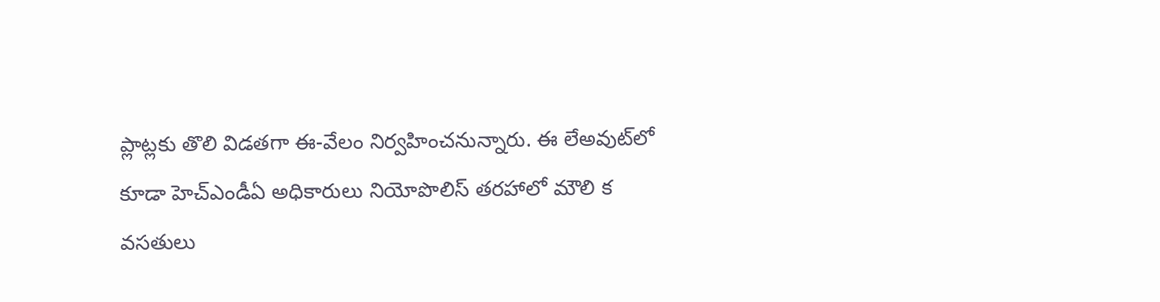ప్లాట్లకు తొలి విడతగా ఈ-వేలం నిర్వహించనున్నారు. ఈ లేఅవుట్‌లో కూడా హెచ్‌ఎండీఏ అధికారులు నియోపొలిస్‌ తరహాలో మౌలి క వసతులు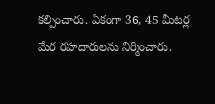కల్పించారు. ఏకంగా 36, 45 మీటర్ల మేర రహదారులను నిర్మించారు.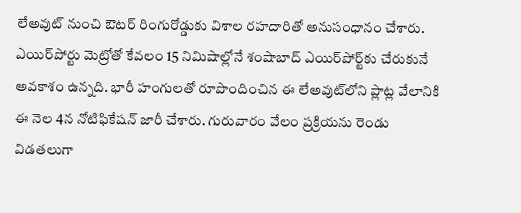లేఅవుట్‌ నుంచి ఔటర్‌ రింగురోడ్డుకు విశాల రహదారితో అనుసంధానం చేశారు. ఎయిర్‌పోర్టు మెట్రోతో కేవలం 15 నిమిషాల్లోనే శంషాబాద్‌ ఎయిర్‌పోర్ట్‌కు చేరుకునే అవకాశం ఉన్నది. భారీ హంగులతో రూపొందించిన ఈ లేఅవుట్‌లోని ప్లాట్ల వేలానికి ఈ నెల 4న నోటిఫికేషన్‌ జారీ చేశారు. గురువారం వేలం ప్రక్రియను రెండు విడతలుగా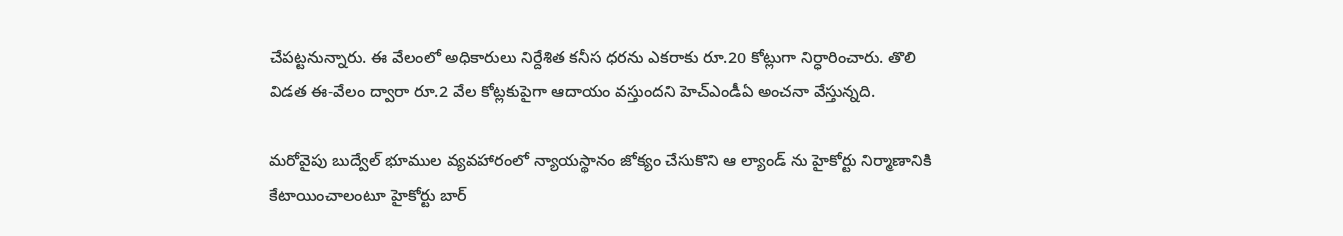చేపట్టనున్నారు. ఈ వేలంలో అధికారులు నిర్దేశిత కనీస ధరను ఎకరాకు రూ.20 కోట్లుగా నిర్ధారించారు. తొలి విడత ఈ-వేలం ద్వారా రూ.2 వేల కోట్లకుపైగా ఆదాయం వస్తుందని హెచ్‌ఎండీఏ అంచనా వేస్తున్నది.

మరోవైపు బుద్వేల్ భూముల వ్యవహారంలో న్యాయస్థానం జోక్యం చేసుకొని ఆ ల్యాండ్ ను హైకోర్టు నిర్మాణానికి కేటాయించాలంటూ హైకోర్టు బార్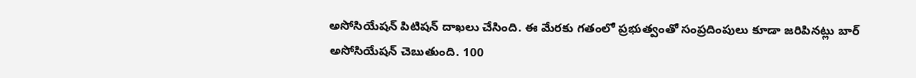అసోసియేషన్ పిటిషన్ దాఖలు చేసింది. ఈ మేరకు గతంలో ప్రభుత్వంతో సంప్రదింపులు కూడా జరిపినట్లు బార్ అసోసియేషన్ చెబుతుంది. 100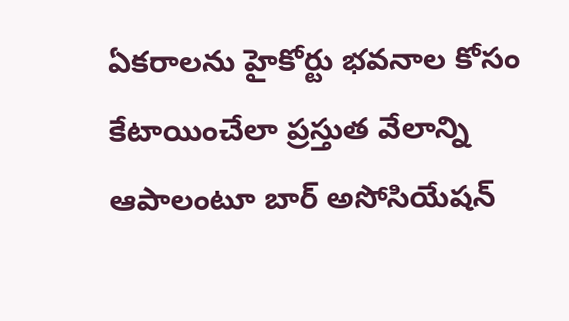ఏకరాలను హైకోర్టు భవనాల కోసం కేటాయించేలా ప్రస్తుత వేలాన్ని ఆపాలంటూ బార్ అసోసియేషన్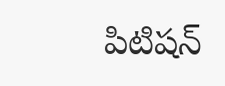పిటిషన్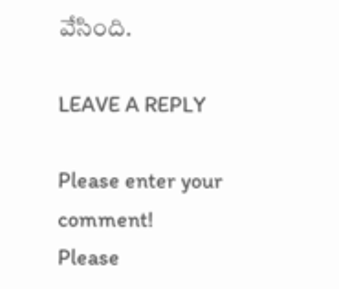వేసింది.

LEAVE A REPLY

Please enter your comment!
Please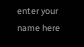enter your name here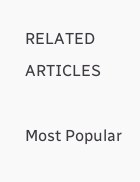RELATED ARTICLES

Most Popular